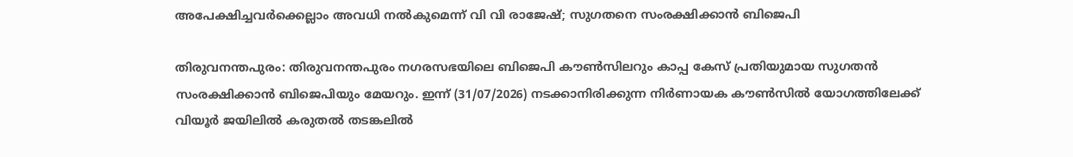അപേക്ഷിച്ചവർക്കെല്ലാം അവധി നൽകുമെന്ന് വി വി രാജേഷ്; സുഗതനെ സംരക്ഷിക്കാൻ ബിജെപി

തിരുവനന്തപുരം: തിരുവനന്തപുരം നഗരസഭയിലെ ബിജെപി കൗൺസിലറും കാപ്പ കേസ് പ്രതിയുമായ സുഗതൻ സംരക്ഷിക്കാൻ ബിജെപിയും മേയറും. ഇന്ന് (31/07/2026) നടക്കാനിരിക്കുന്ന നിർണായക കൗൺസിൽ യോഗത്തിലേക്ക് വിയൂർ ജയിലിൽ കരുതൽ തടങ്കലിൽ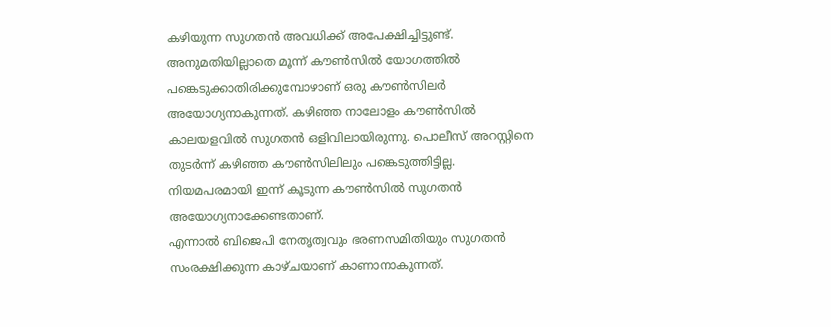കഴിയുന്ന സുഗതൻ അവധിക്ക് അപേക്ഷിച്ചിട്ടുണ്ട്.
അനുമതിയില്ലാതെ മൂന്ന് കൗൺസിൽ യോഗത്തിൽ പങ്കെടുക്കാതിരിക്കുമ്പോഴാണ് ഒരു കൗൺസിലർ അയോഗ്യനാകുന്നത്. കഴിഞ്ഞ നാലോളം കൗൺസിൽ കാലയളവിൽ സുഗതൻ ഒളിവിലായിരുന്നു. പൊലീസ് അറസ്റ്റിനെ തുടർന്ന് കഴിഞ്ഞ കൗൺസിലിലും പങ്കെടുത്തിട്ടില്ല. നിയമപരമായി ഇന്ന് കൂടുന്ന കൗൺസിൽ സുഗതൻ അയോഗ്യനാക്കേണ്ടതാണ്.
എന്നാൽ ബിജെപി നേതൃത്വവും ഭരണസമിതിയും സുഗതൻ സംരക്ഷിക്കുന്ന കാഴ്ചയാണ് കാണാനാകുന്നത്.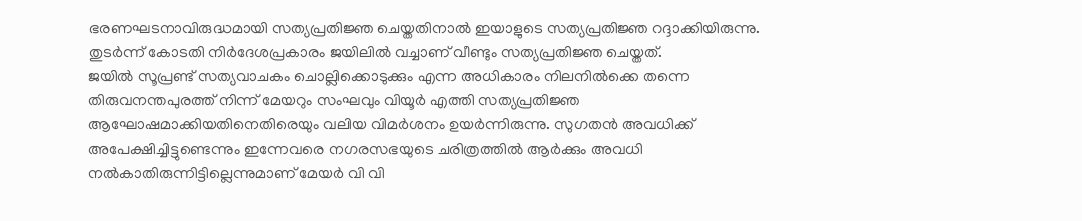ഭരണഘടനാവിരുദ്ധമായി സത്യപ്രതിജ്ഞ ചെയ്തതിനാൽ ഇയാളുടെ സത്യപ്രതിജ്ഞ റദ്ദാക്കിയിരുന്നു. തുടർന്ന് കോടതി നിർദേശപ്രകാരം ജയിലിൽ വച്ചാണ് വീണ്ടും സത്യപ്രതിജ്ഞ ചെയ്തത്.
ജയിൽ സൂപ്രണ്ട് സത്യവാചകം ചൊല്ലിക്കൊടുക്കും എന്ന അധികാരം നിലനിൽക്കെ തന്നെ തിരുവനന്തപുരത്ത് നിന്ന് മേയറും സംഘവും വിയൂർ എത്തി സത്യപ്രതിജ്ഞ ആഘോഷമാക്കിയതിനെതിരെയും വലിയ വിമർശനം ഉയർന്നിരുന്നു. സുഗതൻ അവധിക്ക് അപേക്ഷിച്ചിട്ടുണ്ടെന്നും ഇന്നേവരെ നഗരസഭയുടെ ചരിത്രത്തിൽ ആർക്കും അവധി നൽകാതിരുന്നിട്ടില്ലെന്നുമാണ് മേയർ വി വി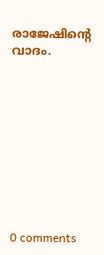രാജേഷിന്റെ വാദം.










0 comments